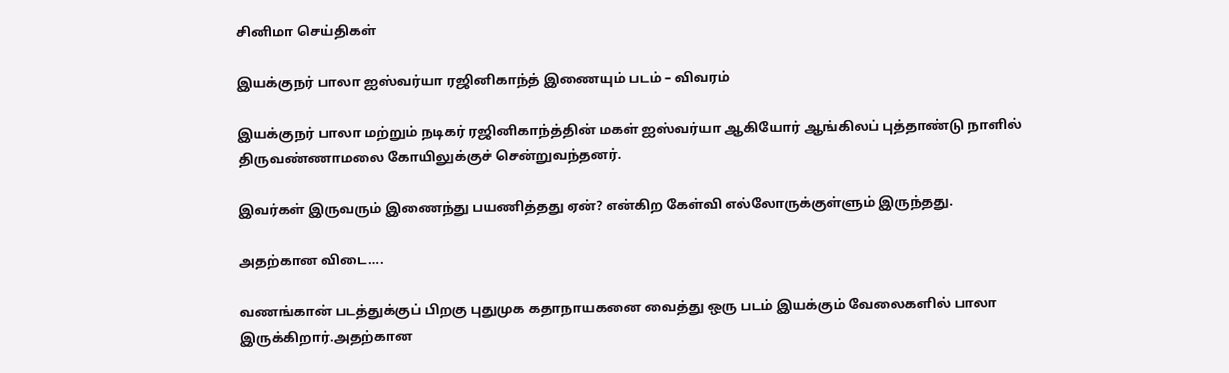சினிமா செய்திகள்

இயக்குநர் பாலா ஐஸ்வர்யா ரஜினிகாந்த் இணையும் படம் – விவரம்

இயக்குநர் பாலா மற்றும் நடிகர் ரஜினிகாந்த்தின் மகள் ஐஸ்வர்யா ஆகியோர் ஆங்கிலப் புத்தாண்டு நாளில் திருவண்ணாமலை கோயிலுக்குச் சென்றுவந்தனர்.

இவர்கள் இருவரும் இணைந்து பயணித்தது ஏன்? என்கிற கேள்வி எல்லோருக்குள்ளும் இருந்தது.

அதற்கான விடை….

வணங்கான் படத்துக்குப் பிறகு புதுமுக கதாநாயகனை வைத்து ஒரு படம் இயக்கும் வேலைகளில் பாலா இருக்கிறார்.அதற்கான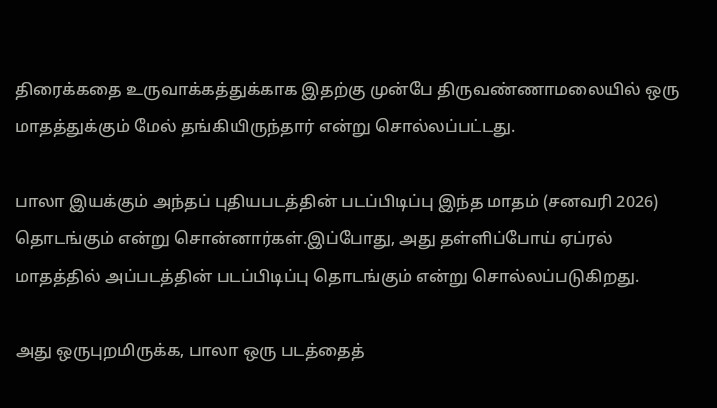திரைக்கதை உருவாக்கத்துக்காக இதற்கு முன்பே திருவண்ணாமலையில் ஒரு மாதத்துக்கும் மேல் தங்கியிருந்தார் என்று சொல்லப்பட்டது.

பாலா இயக்கும் அந்தப் புதியபடத்தின் படப்பிடிப்பு இந்த மாதம் (சனவரி 2026) தொடங்கும் என்று சொன்னார்கள்.இப்போது, அது தள்ளிப்போய் ஏப்ரல் மாதத்தில் அப்படத்தின் படப்பிடிப்பு தொடங்கும் என்று சொல்லப்படுகிறது.

அது ஒருபுறமிருக்க, பாலா ஒரு படத்தைத்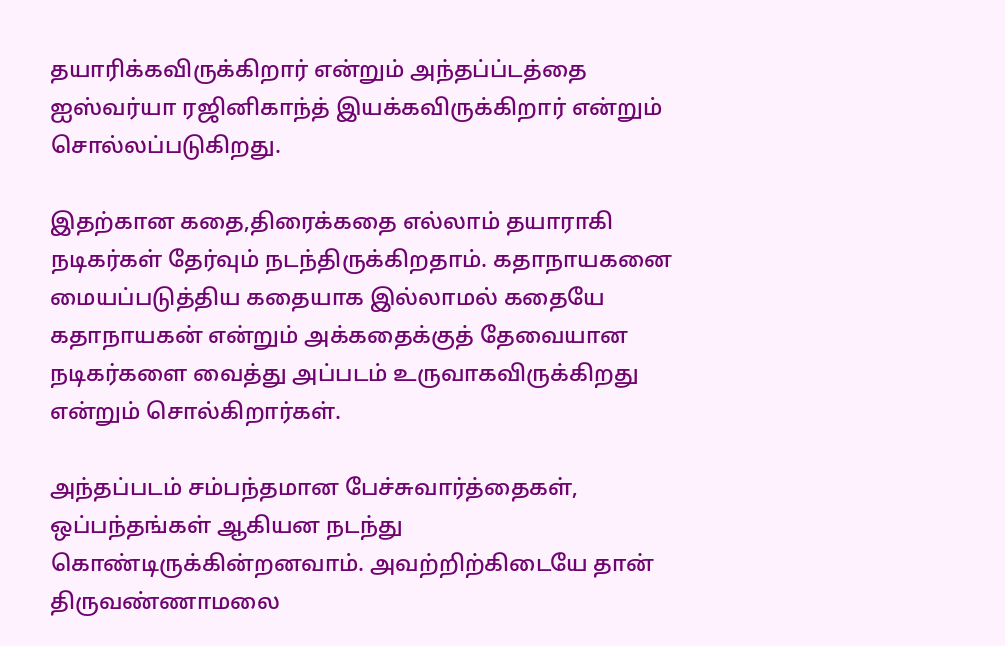தயாரிக்கவிருக்கிறார் என்றும் அந்தப்ப்டத்தை ஐஸ்வர்யா ரஜினிகாந்த் இயக்கவிருக்கிறார் என்றும் சொல்லப்படுகிறது.

இதற்கான கதை,திரைக்கதை எல்லாம் தயாராகி நடிகர்கள் தேர்வும் நடந்திருக்கிறதாம். கதாநாயகனை மையப்படுத்திய கதையாக இல்லாமல் கதையே கதாநாயகன் என்றும் அக்கதைக்குத் தேவையான நடிகர்களை வைத்து அப்படம் உருவாகவிருக்கிறது என்றும் சொல்கிறார்கள்.

அந்தப்படம் சம்பந்தமான பேச்சுவார்த்தைகள், ஒப்பந்தங்கள் ஆகியன நடந்து கொண்டிருக்கின்றனவாம். அவற்றிற்கிடையே தான் திருவண்ணாமலை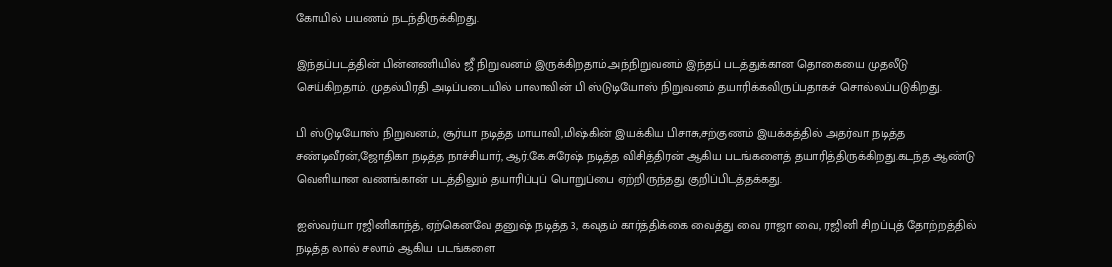கோயில் பயணம் நடந்திருக்கிறது.

இந்தப்படத்தின் பின்னணியில் ஜீ நிறுவனம் இருக்கிறதாம்.அந்நிறுவனம் இந்தப் படத்துக்கான தொகையை முதலீடு செய்கிறதாம். முதல்பிரதி அடிப்படையில் பாலாவின் பி ஸ்டுடியோஸ் நிறுவனம் தயாரிக்கவிருப்பதாகச் சொல்லப்படுகிறது.

பி ஸ்டுடியோஸ் நிறுவனம், சூர்யா நடித்த மாயாவி,மிஷ்கின் இயக்கிய பிசாசு,சற்குணம் இயக்கத்தில் அதர்வா நடித்த சண்டிவீரன்,ஜோதிகா நடித்த நாச்சியார், ஆர்.கே.சுரேஷ் நடித்த விசித்திரன் ஆகிய படங்களைத் தயாரித்திருக்கிறது.கடந்த ஆண்டு வெளியான வணங்கான் படத்திலும் தயாரிப்புப் பொறுப்பை ஏற்றிருந்தது குறிப்பிடத்தக்கது.

ஐஸ்வர்யா ரஜினிகாந்த், ஏற்கெனவே தனுஷ் நடித்த 3, கவுதம் கார்த்திக்கை வைத்து வை ராஜா வை, ரஜினி சிறப்புத் தோற்றத்தில் நடித்த லால் சலாம் ஆகிய படங்களை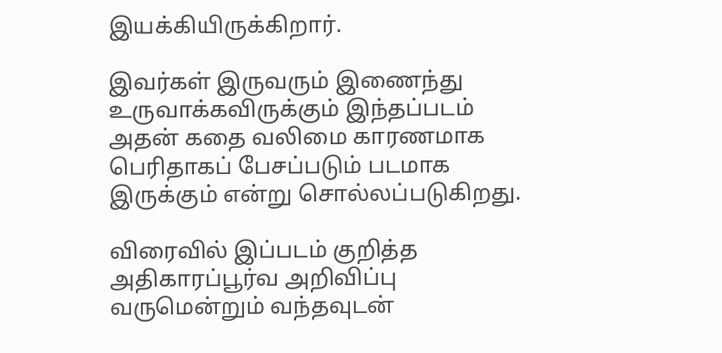இயக்கியிருக்கிறார்.

இவர்கள் இருவரும் இணைந்து உருவாக்கவிருக்கும் இந்தப்படம் அதன் கதை வலிமை காரணமாக பெரிதாகப் பேசப்படும் படமாக இருக்கும் என்று சொல்லப்படுகிறது.

விரைவில் இப்படம் குறித்த அதிகாரப்பூர்வ அறிவிப்பு வருமென்றும் வந்தவுடன்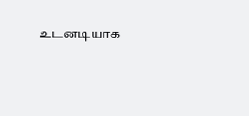உடனடியாக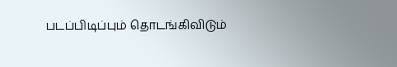படப்பிடிப்பும் தொடங்கிவிடும்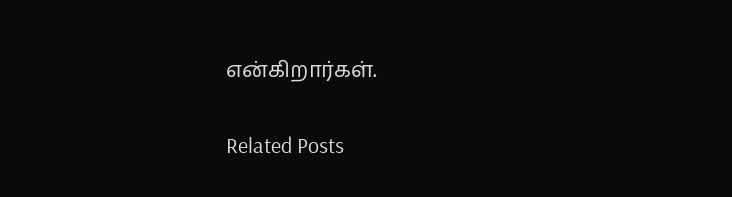என்கிறார்கள்.

Related Posts